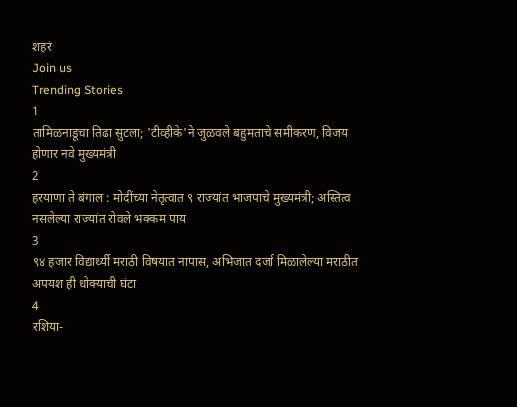शहरं
Join us
Trending Stories
1
तामिळनाडूचा तिढा सुटला; 'टीव्हीके'ने जुळवले बहुमताचे समीकरण, विजय होणार नवे मुख्यमंत्री
2
हरयाणा ते बंगाल : मोदींच्या नेतृत्वात ९ राज्यांत भाजपाचे मुख्यमंत्री; अस्तित्व नसलेल्या राज्यांत रोवले भक्कम पाय
3
९४ हजार विद्यार्थ्यी मराठी विषयात नापास, अभिजात दर्जा मिळालेल्या मराठीत अपयश ही धोक्याची घंटा
4
रशिया-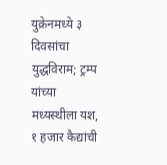युक्रेनमध्ये ३ दिवसांचा युद्धविराम; ट्रम्प यांच्या मध्यस्थीला यश, १ हजार कैद्यांची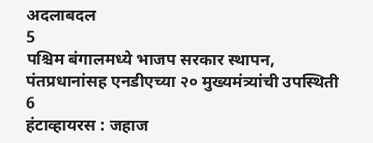अदलाबदल
5
पश्चिम बंगालमध्ये भाजप सरकार स्थापन, पंतप्रधानांसह एनडीएच्या २० मुख्यमंत्र्यांची उपस्थिती
6
हंटाव्हायरस : जहाज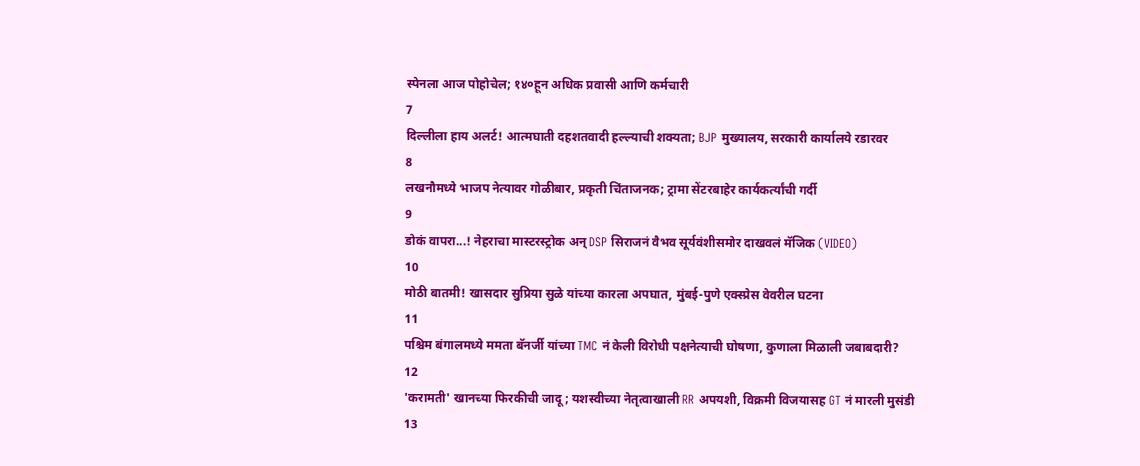स्पेनला आज पोहोचेल; १४०हून अधिक प्रवासी आणि कर्मचारी
7
दिल्लीला हाय अलर्ट! आत्मघाती दहशतवादी हल्ल्याची शक्यता; BJP मुख्यालय, सरकारी कार्यालये रडारवर
8
लखनौमध्ये भाजप नेत्यावर गोळीबार, प्रकृती चिंताजनक; ट्रामा सेंटरबाहेर कार्यकर्त्यांची गर्दी
9
डोकं वापरा...! नेहराचा मास्टरस्ट्रोक अन् DSP सिराजनं वैभव सूर्यवंशीसमोर दाखवलं मॅजिक (VIDEO)
10
मोठी बातमी! खासदार सुप्रिया सुळे यांच्या कारला अपघात, मुंबई-पुणे एक्स्प्रेस वेवरील घटना
11
पश्चिम बंगालमध्ये ममता बॅनर्जी यांच्या TMC नं केली विरोधी पक्षनेत्याची घोषणा, कुणाला मिळाली जबाबदारी?
12
'करामती' खानच्या फिरकीची जादू; यशस्वीच्या नेतृत्वाखाली RR अपयशी, विक्रमी विजयासह GT नं मारली मुसंडी
13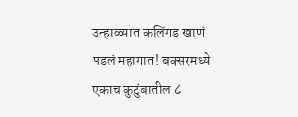उन्हाळ्यात कलिंगड खाणं पडलं महागात! बक्सरमध्ये एकाच कुटुंबातील ८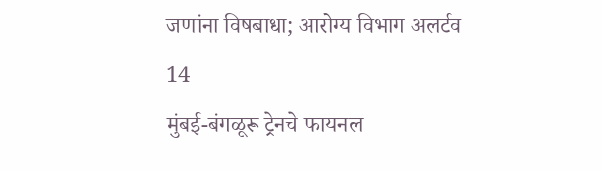जणांना विषबाधा; आरोग्य विभाग अलर्टव
14
मुंबई-बंगळूरू ट्रेनचे फायनल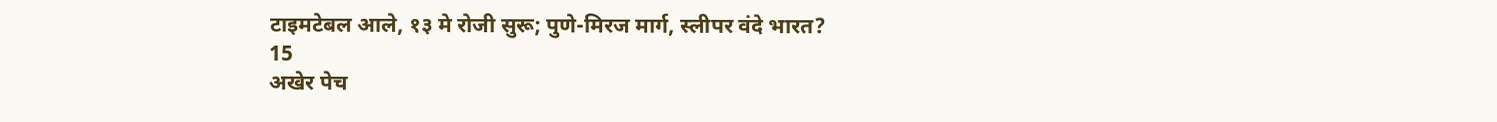टाइमटेबल आले, १३ मे रोजी सुरू; पुणे-मिरज मार्ग, स्लीपर वंदे भारत?
15
अखेर पेच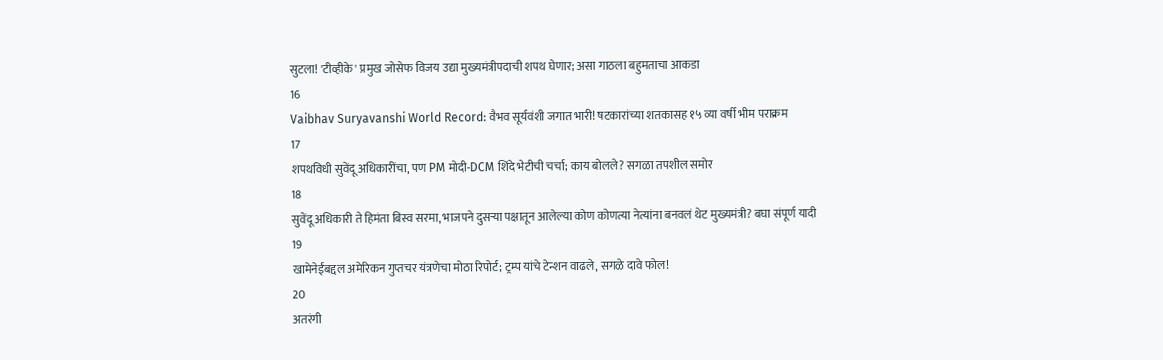सुटला! 'टीव्हीके' प्रमुख जोसेफ विजय उद्या मुख्यमंत्रीपदाची शपथ घेणार; असा गाठला बहुमताचा आकडा
16
Vaibhav Suryavanshi World Record: वैभव सूर्यवंशी जगात भारी! षटकारांच्या शतकासह १५ व्या वर्षी भीम पराक्रम
17
शपथविधी सुवेंदू अधिकारींचा, पण PM मोदी-DCM शिंदे भेटीची चर्चा; काय बोलले? सगळा तपशील समोर
18
सुवेंदू अधिकारी ते हिमंता बिस्व सरमा, भाजपने दुसऱ्या पक्षातून आलेल्या कोण कोणत्या नेत्यांना बनवलं थेट मुख्यमंत्री? बघा संपूर्ण यादी
19
खामेनेईंबद्दल अमेरिकन गुप्तचर यंत्रणेचा मोठा रिपोर्ट; ट्रम्प यांचे टेन्शन वाढले, सगळे दावे फोल!
20
अतरंगी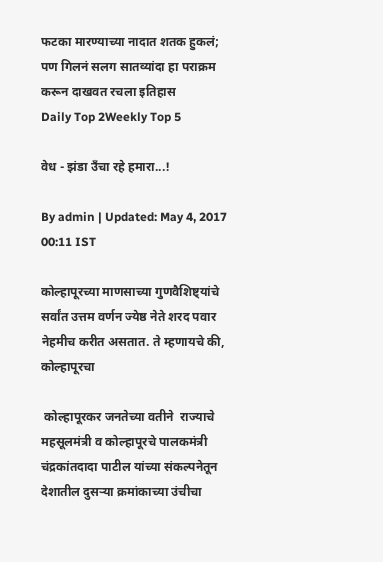फटका मारण्याच्या नादात शतक हुकलं; पण गिलनं सलग सातव्यांदा हा पराक्रम करून दाखवत रचला इतिहास
Daily Top 2Weekly Top 5

वेध - झंडा उँचा रहे हमारा...!

By admin | Updated: May 4, 2017 00:11 IST

कोल्हापूरच्या माणसाच्या गुणवैशिष्ट्यांचे सर्वांत उत्तम वर्णन ज्येष्ठ नेते शरद पवार नेहमीच करीत असतात. ते म्हणायचे की, कोल्हापूरचा

 कोल्हापूरकर जनतेच्या वतीने  राज्याचे महसूलमंत्री व कोल्हापूरचे पालकमंत्री चंद्रकांतदादा पाटील यांच्या संकल्पनेतून देशातील दुसऱ्या क्रमांकाच्या उंचीचा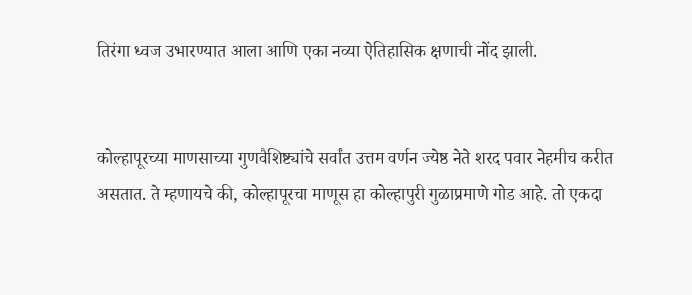तिरंगा ध्वज उभारण्यात आला आणि एका नव्या ऐतिहासिक क्षणाची नोंद झाली.


कोल्हापूरच्या माणसाच्या गुणवैशिष्ट्यांचे सर्वांत उत्तम वर्णन ज्येष्ठ नेते शरद पवार नेहमीच करीत असतात. ते म्हणायचे की, कोल्हापूरचा माणूस हा कोल्हापुरी गुळाप्रमाणे गोड आहे. तो एकदा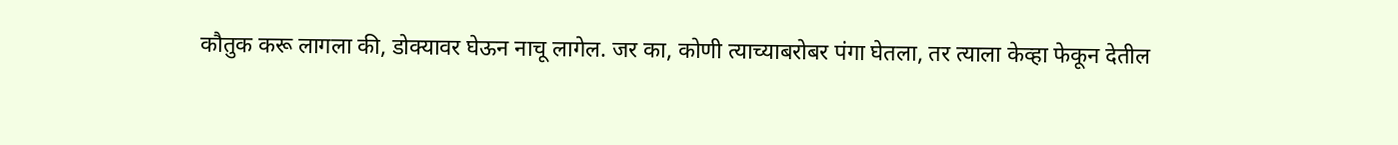कौतुक करू लागला की, डोक्यावर घेऊन नाचू लागेल. जर का, कोणी त्याच्याबरोबर पंगा घेतला, तर त्याला केव्हा फेकून देतील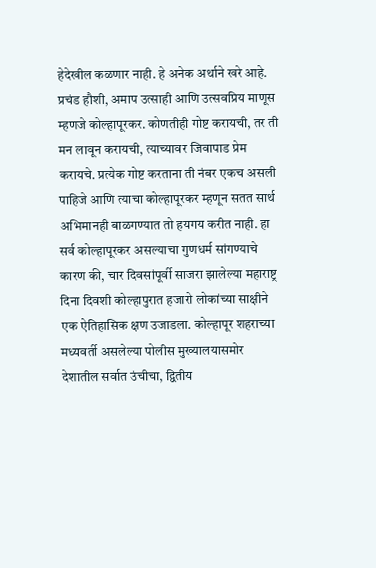हेदेखील कळणार नाही. हे अनेक अर्थाने खरे आहे. प्रचंड हौशी, अमाप उत्साही आणि उत्सवप्रिय माणूस म्हणजे कोल्हापूरकर. कोणतीही गोष्ट करायची, तर ती मन लावून करायची, त्याच्यावर जिवापाड प्रेम करायचे. प्रत्येक गोष्ट करताना ती नंबर एकच असली पाहिजे आणि त्याचा कोल्हापूरकर म्हणून सतत सार्थ अभिमानही बाळगण्यात तो हयगय करीत नाही. हा सर्व कोल्हापूरकर असल्याचा गुणधर्म सांगण्याचे कारण की, चार दिवसांपूर्वी साजरा झालेल्या महाराष्ट्र दिना दिवशी कोल्हापुरात हजारो लोकांच्या साक्षीने एक ऐतिहासिक क्षण उजाडला. कोल्हापूर शहराच्या मध्यवर्ती असलेल्या पोलीस मुख्यालयासमोर देशातील सर्वात उंचीचा, द्वितीय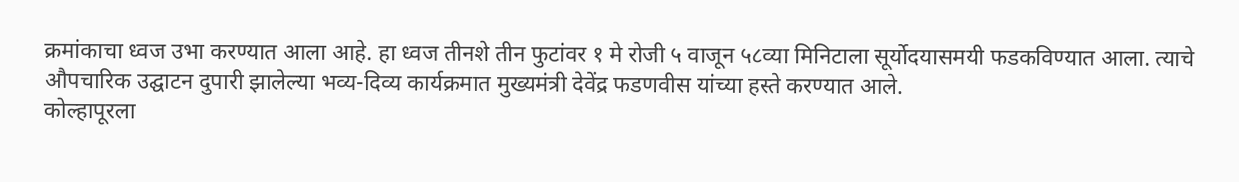क्रमांकाचा ध्वज उभा करण्यात आला आहे. हा ध्वज तीनशे तीन फुटांवर १ मे रोजी ५ वाजून ५८व्या मिनिटाला सूर्योदयासमयी फडकविण्यात आला. त्याचे औपचारिक उद्घाटन दुपारी झालेल्या भव्य-दिव्य कार्यक्रमात मुख्यमंत्री देवेंद्र फडणवीस यांच्या हस्ते करण्यात आले.
कोल्हापूरला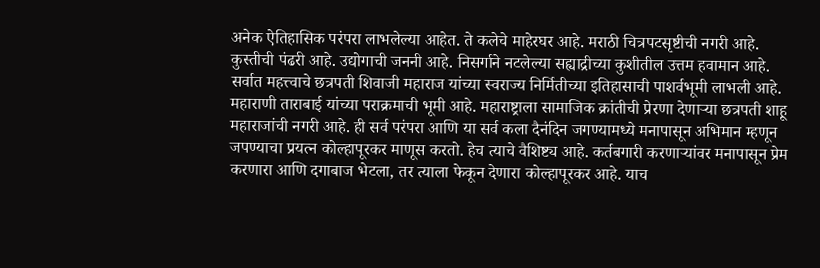अनेक ऐतिहासिक परंपरा लाभलेल्या आहेत. ते कलेचे माहेरघर आहे. मराठी चित्रपटसृष्टीची नगरी आहे. कुस्तीची पंढरी आहे. उद्योगाची जननी आहे. निसर्गाने नटलेल्या सह्याद्रीच्या कुशीतील उत्तम हवामान आहे. सर्वात महत्त्वाचे छत्रपती शिवाजी महाराज यांच्या स्वराज्य निर्मितीच्या इतिहासाची पाशर्वभूमी लाभली आहे. महाराणी ताराबाई यांच्या पराक्रमाची भूमी आहे. महाराष्ट्राला सामाजिक क्रांतीची प्रेरणा देणाऱ्या छत्रपती शाहू महाराजांची नगरी आहे. ही सर्व परंपरा आणि या सर्व कला दैनंदिन जगण्यामध्ये मनापासून अभिमान म्हणून जपण्याचा प्रयत्न कोल्हापूरकर माणूस करतो. हेच त्याचे वैशिष्ट्य आहे. कर्तबगारी करणाऱ्यांवर मनापासून प्रेम करणारा आणि दगाबाज भेटला, तर त्याला फेकून देणारा कोल्हापूरकर आहे. याच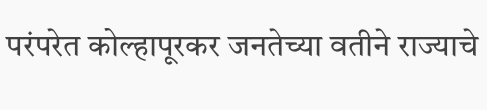परंपरेत कोल्हापूरकर जनतेच्या वतीने राज्याचे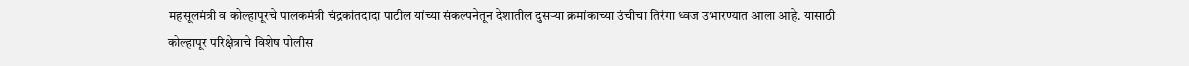महसूलमंत्री व कोल्हापूरचे पालकमंत्री चंद्रकांतदादा पाटील यांच्या संकल्पनेतून देशातील दुसऱ्या क्रमांकाच्या उंचीचा तिरंगा ध्वज उभारण्यात आला आहे. यासाठी कोल्हापूर परिक्षेत्राचे विशेष पोलीस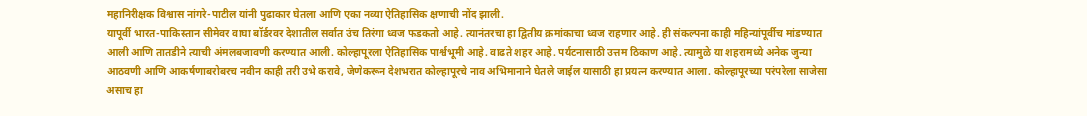महानिरीक्षक विश्वास नांगरे-पाटील यांनी पुढाकार घेतला आणि एका नव्या ऐतिहासिक क्षणाची नोंद झाली.
यापूर्वी भारत-पाकिस्तान सीमेवर वाघा बॉर्डरवर देशातील सर्वात उंच तिरंगा ध्वज फडकतो आहे. त्यानंतरचा हा द्वितीय क्रमांकाचा ध्वज राहणार आहे. ही संकल्पना काही महिन्यांपूर्वीच मांडण्यात आली आणि तातडीने त्याची अंमलबजावणी करण्यात आली. कोल्हापूरला ऐतिहासिक पार्श्वभूमी आहे. वाढते शहर आहे. पर्यटनासाठी उत्तम ठिकाण आहे. त्यामुळे या शहरामध्ये अनेक जुन्या आठवणी आणि आकर्षणाबरोबरच नवीन काही तरी उभे करावे, जेणेकरून देशभरात कोल्हापूरचे नाव अभिमानाने घेतले जाईल यासाठी हा प्रयत्न करण्यात आला. कोल्हापूरच्या परंपरेला साजेसा असाच हा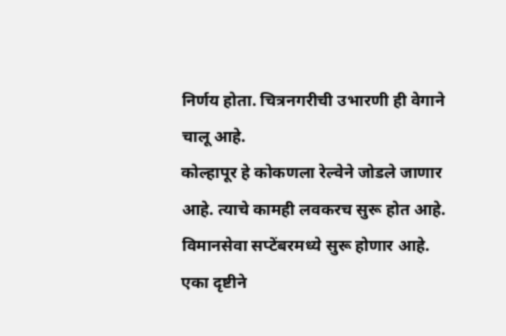निर्णय होता. चित्रनगरीची उभारणी ही वेगाने चालू आहे.
कोल्हापूर हे कोकणला रेल्वेने जोडले जाणार आहे. त्याचे कामही लवकरच सुरू होत आहे. विमानसेवा सप्टेंबरमध्ये सुरू होणार आहे. एका दृष्टीने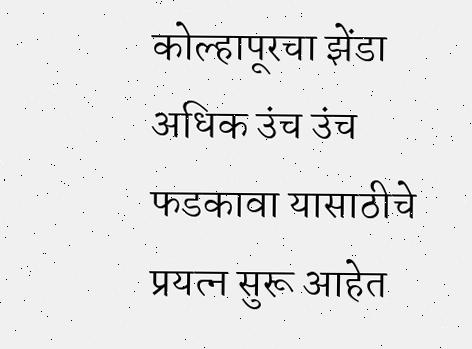कोल्हापूरचा झेंडा अधिक उंच उंच फडकावा यासाठीचे प्रयत्न सुरू आहेत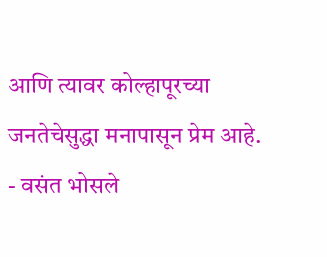आणि त्यावर कोल्हापूरच्या जनतेचेसुद्धा मनापासून प्रेम आहे.
- वसंत भोसले